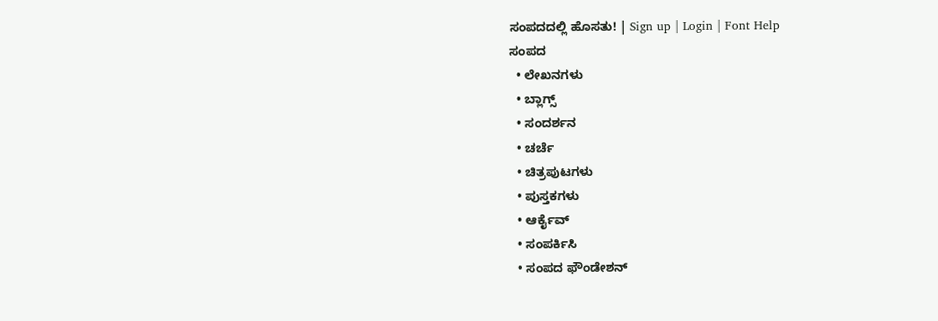ಸಂಪದದಲ್ಲಿ ಹೊಸತು! | Sign up | Login | Font Help
ಸಂಪದ
  • ಲೇಖನಗಳು
  • ಬ್ಲಾಗ್ಸ್
  • ಸಂದರ್ಶನ
  • ಚರ್ಚೆ
  • ಚಿತ್ರಪುಟಗಳು
  • ಪುಸ್ತಕಗಳು
  • ಆರ್ಕೈವ್
  • ಸಂಪರ್ಕಿಸಿ
  • ಸಂಪದ ಫೌಂಡೇಶನ್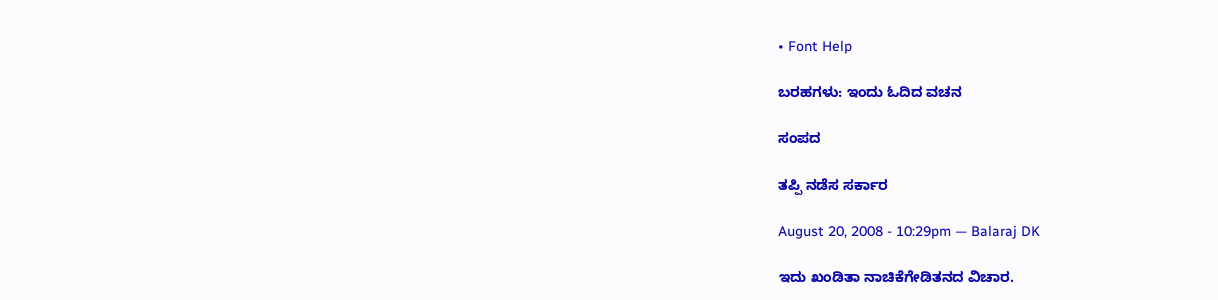• Font Help

ಬರಹಗಳು: ಇಂದು ಓದಿದ ವಚನ

ಸಂಪದ

ತಪ್ಪಿ ನಡೆಸ ಸರ್ಕಾರ

August 20, 2008 - 10:29pm — Balaraj DK

ಇದು ಖಂಡಿತಾ ನಾಚಿಕೆಗೇಡಿತನದ ವಿಚಾರ.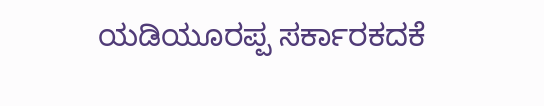ಯಡಿಯೂರಪ್ಪ ಸರ್ಕಾರಕದಕೆ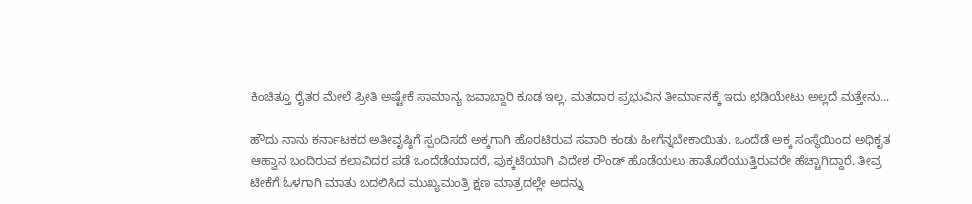ಕಿಂಚಿತ್ತೂ ರೈತರ ಮೇಲೆ ಪ್ರೀತಿ ಅಷ್ಟೇಕೆ ಸಾಮಾನ್ಯ ಜವಾಬ್ದಾರಿ ಕೂಡ ಇಲ್ಲ. ಮತದಾರ ಪ್ರಭುವಿನ ತೀರ್ಮಾನಕ್ಕೆ ಇದು ಛಡಿಯೇಟು ಅಲ್ಲದೆ ಮತ್ತೇನು...

ಹೌದು ನಾನು ಕರ್ನಾಟಕದ ಅತೀವೃಷ್ಠಿಗೆ ಸ್ಪಂದಿಸದೆ ಅಕ್ಕಗಾಗಿ ಹೊರಟಿರುವ ಸವಾರಿ ಕಂಡು ಹೀಗೆನ್ನಬೇಕಾಯಿತು. ಒಂದೆಡೆ ಅಕ್ಕ ಸಂಸ್ಥೆಯಿಂದ ಅಧಿಕೃತ ಆಹ್ವಾನ ಬಂದಿರುವ ಕಲಾವಿದರ ಪಡೆ ಒಂದೆಡೆಯಾದರೆ, ಪುಕ್ಕಟೆಯಾಗಿ ವಿದೇಶ ರೌಂಡ್ ಹೊಡೆಯಲು ಹಾತೊರೆಯುತ್ತಿರುವರೇ ಹೆಚ್ಚಾಗಿದ್ದಾರೆ. ತೀವ್ರ ಟೀಕೆಗೆ ಓಳಗಾಗಿ ಮಾತು ಬದಲಿಸಿದ ಮುಖ್ಯಮಂತ್ರಿ ಕ್ಷಣ ಮಾತ್ರದಲ್ಲೇ ಅದನ್ನು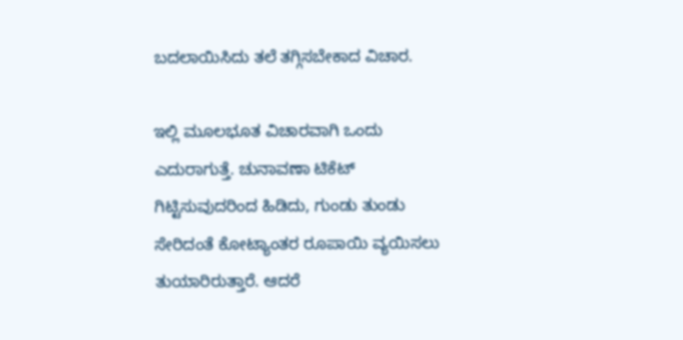ಬದಲಾಯಿಸಿದು ತಲೆ ತಗ್ಗಿಸಬೇಕಾದ ವಿಚಾರ.

ಇಲ್ಲಿ ಮೂಲಭೂತ ವಿಚಾರವಾಗಿ ಒಂದು ಎದುರಾಗುತ್ತೆ. ಚುನಾವಣಾ ಟಿಕೆಟ್ ಗಿಟ್ಟಿಸುವುದರಿಂದ ಹಿಡಿದು, ಗುಂಡು ತುಂಡು ಸೇರಿದಂತೆ ಕೋಟ್ಯಾಂತರ ರೂಪಾಯಿ ವ್ಯಯಿಸಲು ತುಯಾರಿರುತ್ತಾರೆ. ಆದರೆ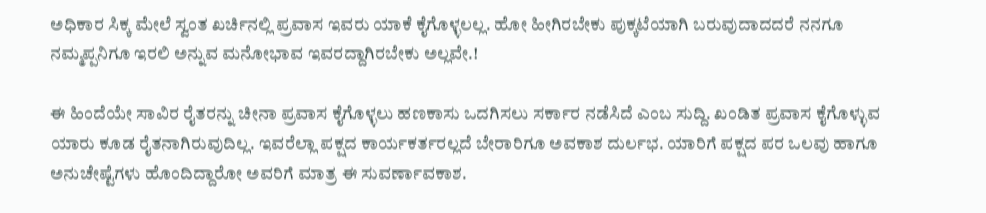ಅಧಿಕಾರ ಸಿಕ್ಕ ಮೇಲೆ ಸ್ವಂತ ಖರ್ಚಿನಲ್ಲಿ ಪ್ರವಾಸ ಇವರು ಯಾಕೆ ಕೈಗೊಳ್ಳಲಲ್ಲ. ಹೋ ಹೀಗಿರಬೇಕು ಪುಕ್ಕಟೆಯಾಗಿ ಬರುವುದಾದದರೆ ನನಗೂ ನಮ್ಮಪ್ಪನಿಗೂ ಇರಲಿ ಅನ್ನುವ ಮನೋಭಾವ ಇವರದ್ದಾಗಿರಬೇಕು ಅಲ್ಲವೇ.!

ಈ ಹಿಂದೆಯೇ ಸಾವಿರ ರೈತರನ್ನು ಚೀನಾ ಪ್ರವಾಸ ಕೈಗೊಳ್ಳಲು ಹಣಕಾಸು ಒದಗಿಸಲು ಸರ್ಕಾರ ನಡೆಸಿದೆ ಎಂಬ ಸುದ್ದಿ. ಖಂಡಿತ ಪ್ರವಾಸ ಕೈಗೊಳ್ಳುವ ಯಾರು ಕೂಡ ರೈತನಾಗಿರುವುದಿಲ್ಲ. ಇವರೆಲ್ಲಾ ಪಕ್ಷದ ಕಾರ್ಯಕರ್ತರಲ್ಲದೆ ಬೇರಾರಿಗೂ ಅವಕಾಶ ದುರ್ಲಭ. ಯಾರಿಗೆ ಪಕ್ಷದ ಪರ ಒಲವು ಹಾಗೂ ಅನುಚೇಷ್ಟೆಗಳು ಹೊಂದಿದ್ದಾರೋ ಅವರಿಗೆ ಮಾತ್ರ ಈ ಸುವರ್ಣಾವಕಾಶ.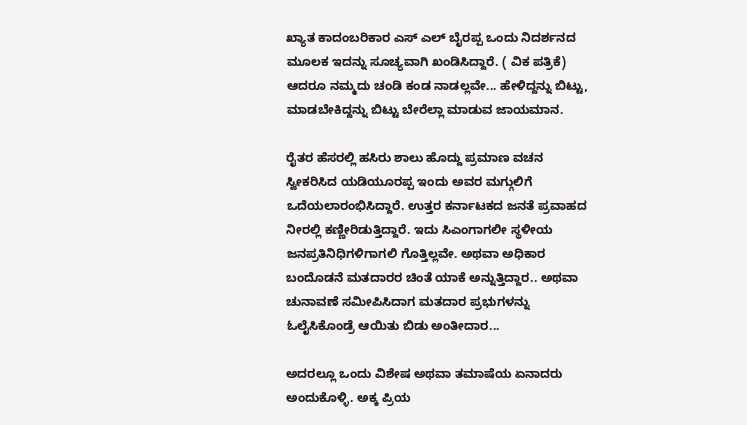ಖ್ಯಾತ ಕಾದಂಬರಿಕಾರ ಎಸ್‌ ಎಲ್ ಬೈರಪ್ಪ ಒಂದು ನಿದರ್ಶನದ ಮೂಲಕ ಇದನ್ನು ಸೂಚ್ಯವಾಗಿ ಖಂಡಿಸಿದ್ದಾರೆ. ( ವಿಕ ಪತ್ರಿಕೆ) ಆದರೂ ನಮ್ಮದು ಚಂಡಿ ಕಂಡ ನಾಡಲ್ಲವೇ... ಹೇಳಿದ್ದನ್ನು ಬಿಟ್ಟು, ಮಾಡಬೇಕಿದ್ದನ್ನು ಬಿಟ್ಟು ಬೇರೆಲ್ಲಾ ಮಾಡುವ ಜಾಯಮಾನ.

ರೈತರ ಹೆಸರಲ್ಲಿ ಹಸಿರು ಶಾಲು ಹೊದ್ದು ಪ್ರಮಾಣ ವಚನ ಸ್ವೀಕರಿಸಿದ ಯಡಿಯೂರಪ್ಪ ಇಂದು ಅವರ ಮಗ್ಗುಲಿಗೆ ಒದೆಯಲಾರಂಭಿಸಿದ್ದಾರೆ. ಉತ್ತರ ಕರ್ನಾಟಕದ ಜನತೆ ಪ್ರವಾಹದ ನೀರಲ್ಲಿ ಕಣ್ಣೀರಿಡುತ್ತಿದ್ದಾರೆ. ಇದು ಸಿಎಂಗಾಗಲೀ ಸ್ಥಳೀಯ ಜನಪ್ರತಿನಿಧಿಗಳಿಗಾಗಲಿ ಗೊತ್ತಿಲ್ಲವೇ. ಅಥವಾ ಅಧಿಕಾರ ಬಂದೊಡನೆ ಮತದಾರರ ಚಿಂತೆ ಯಾಕೆ ಅನ್ನುತ್ತಿದ್ದಾರ.. ಅಥವಾ ಚುನಾವಣೆ ಸಮೀಪಿಸಿದಾಗ ಮತದಾರ ಪ್ರಭುಗಳನ್ನು ಓಲೈಸಿಕೊಂಡ್ರೆ ಆಯಿತು ಬಿಡು ಅಂತೀದಾರ...

ಅದರಲ್ಲೂ ಒಂದು ವಿಶೇಷ ಅಥವಾ ತಮಾಷೆಯ ಏನಾದರು ಅಂದುಕೊಳ್ಳಿ. ಅಕ್ಕ ಪ್ರಿಯ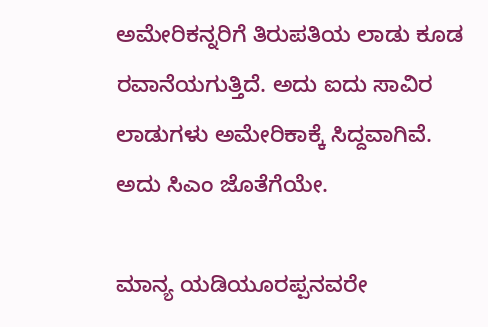ಅಮೇರಿಕನ್ನರಿಗೆ ತಿರುಪತಿಯ ಲಾಡು ಕೂಡ ರವಾನೆಯಗುತ್ತಿದೆ. ಅದು ಐದು ಸಾವಿರ ಲಾಡುಗಳು ಅಮೇರಿಕಾಕ್ಕೆ ಸಿದ್ದವಾಗಿವೆ. ಅದು ಸಿಎಂ ಜೊತೆಗೆಯೇ.

ಮಾನ್ಯ ಯಡಿಯೂರಪ್ಪನವರೇ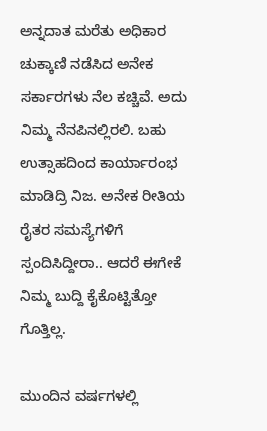ಅನ್ನದಾತ ಮರೆತು ಅಧಿಕಾರ ಚುಕ್ಕಾಣಿ ನಡೆಸಿದ ಅನೇಕ ಸರ್ಕಾರಗಳು ನೆಲ ಕಚ್ಚಿವೆ. ಅದು ನಿಮ್ಮ ನೆನಪಿನಲ್ಲಿರಲಿ. ಬಹು ಉತ್ಸಾಹದಿಂದ ಕಾರ್ಯಾರಂಭ ಮಾಡಿದ್ರಿ ನಿಜ. ಅನೇಕ ರೀತಿಯ ರೈತರ ಸಮಸ್ಯೆಗಳಿಗೆ ಸ್ಪಂದಿಸಿದ್ದೀರಾ.. ಆದರೆ ಈಗೇಕೆ ನಿಮ್ಮ ಬುದ್ದಿ ಕೈಕೊಟ್ಟಿತ್ತೋ ಗೊತ್ತಿಲ್ಲ.

ಮುಂದಿನ ವರ್ಷಗಳಲ್ಲಿ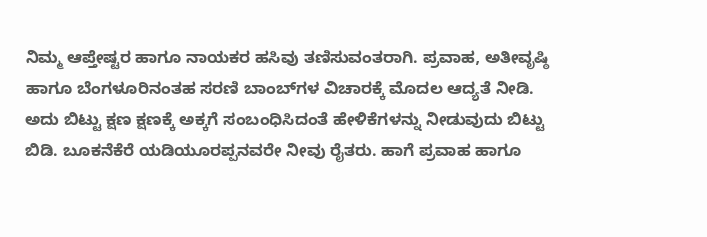ನಿಮ್ಮ ಆಪ್ತೇಷ್ಟರ ಹಾಗೂ ನಾಯಕರ ಹಸಿವು ತಣಿಸುವಂತರಾಗಿ. ಪ್ರವಾಹ, ಅತೀವೃಷ್ಠಿ ಹಾಗೂ ಬೆಂಗಳೂರಿನಂತಹ ಸರಣಿ ಬಾಂಬ್‌ಗಳ ವಿಚಾರಕ್ಕೆ ಮೊದಲ ಆದ್ಯತೆ ನೀಡಿ. ಅದು ಬಿಟ್ಟು ಕ್ಷಣ ಕ್ಷಣಕ್ಕೆ ಅಕ್ಕಗೆ ಸಂಬಂಧಿಸಿದಂತೆ ಹೇಳಿಕೆಗಳನ್ನು ನೀಡುವುದು ಬಿಟ್ಟು ಬಿಡಿ. ಬೂಕನೆಕೆರೆ ಯಡಿಯೂರಪ್ಪನವರೇ ನೀವು ರೈತರು. ಹಾಗೆ ಪ್ರವಾಹ ಹಾಗೂ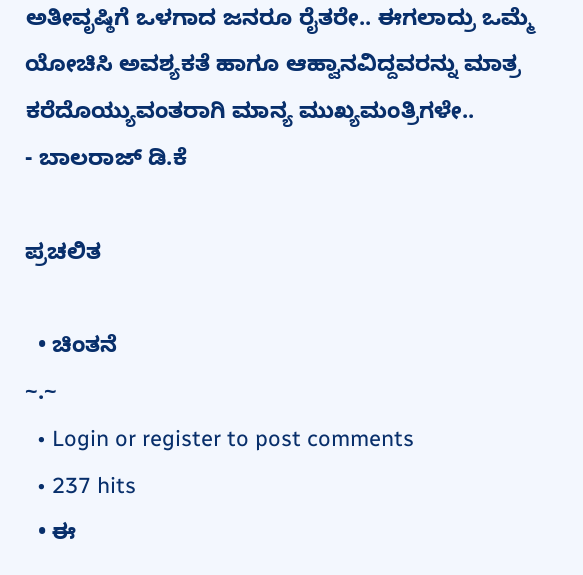ಅತೀವೃಷ್ಠಿಗೆ ಒಳಗಾದ ಜನರೂ ರೈತರೇ.. ಈಗಲಾದ್ರು ಒಮ್ಮೆ ಯೋಚಿಸಿ ಅವಶ್ಯಕತೆ ಹಾಗೂ ಆಹ್ವಾನವಿದ್ದವರನ್ನು ಮಾತ್ರ ಕರೆದೊಯ್ಯುವಂತರಾಗಿ ಮಾನ್ಯ ಮುಖ್ಯಮಂತ್ರಿಗಳೇ..
- ಬಾಲರಾಜ್ ಡಿ.ಕೆ

ಪ್ರಚಲಿತ

  • ಚಿಂತನೆ
~.~
  • Login or register to post comments
  • 237 hits
  • ಈ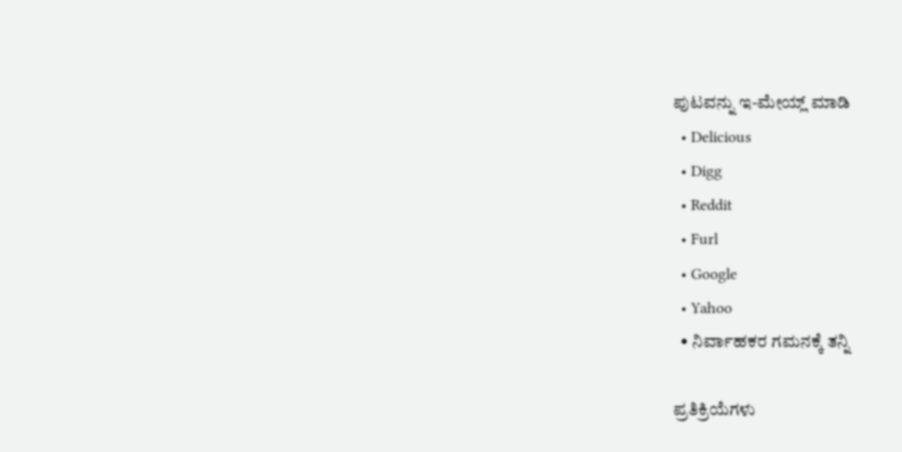ಪುಟವನ್ನು ಇ-ಮೇಯ್ಲ್ ಮಾಡಿ
  • Delicious
  • Digg
  • Reddit
  • Furl
  • Google
  • Yahoo
  • ನಿರ್ವಾಹಕರ ಗಮನಕ್ಕೆ ತನ್ನಿ

ಪ್ರತಿಕ್ರಿಯೆಗಳು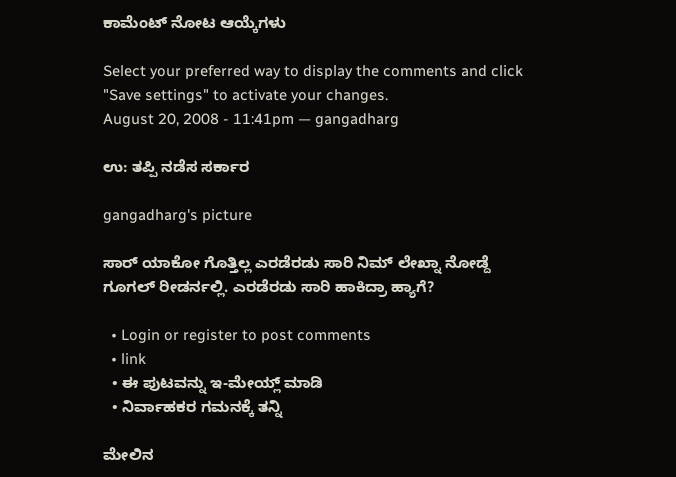ಕಾಮೆಂಟ್ ನೋಟ ಆಯ್ಕೆಗಳು

Select your preferred way to display the comments and click "Save settings" to activate your changes.
August 20, 2008 - 11:41pm — gangadharg

ಉ: ತಪ್ಪಿ ನಡೆಸ ಸರ್ಕಾರ

gangadharg's picture

ಸಾರ್ ಯಾಕೋ ಗೊತ್ತಿಲ್ಲ ಎರಡೆರಡು ಸಾರಿ ನಿಮ್ ಲೇಖ್ನಾ ನೋಡ್ದೆ ಗೂಗಲ್ ರೀಡರ್ನಲ್ಲಿ. ಎರಡೆರಡು ಸಾರಿ ಹಾಕಿದ್ರಾ ಹ್ಯಾಗೆ?

  • Login or register to post comments
  • link
  • ಈ ಪುಟವನ್ನು ಇ-ಮೇಯ್ಲ್ ಮಾಡಿ
  • ನಿರ್ವಾಹಕರ ಗಮನಕ್ಕೆ ತನ್ನಿ

ಮೇಲಿನ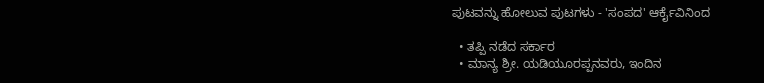ಪುಟವನ್ನು ಹೋಲುವ ಪುಟಗಳು - 'ಸಂಪದ' ಆರ್ಕೈವಿನಿಂದ

  • ತಪ್ಪಿ ನಡೆದ ಸರ್ಕಾರ
  • ಮಾನ್ಯ ಶ್ರೀ. ಯಡಿಯೂರಪ್ಪನವರು, ಇಂದಿನ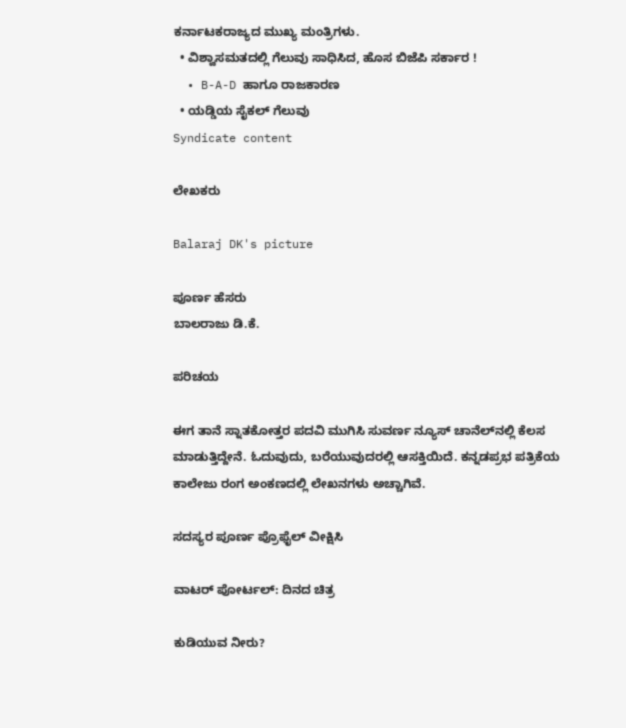ಕರ್ನಾಟಕರಾಜ್ಯದ ಮುಖ್ಯ ಮಂತ್ರಿಗಳು.
  • ವಿಶ್ವಾಸಮತದಲ್ಲಿ ಗೆಲುವು ಸಾಧಿಸಿದ, ಹೊಸ ಬಿಜೆಪಿ ಸರ್ಕಾರ !
  • B-A-D ಹಾಗೂ ರಾಜಕಾರಣ
  • ಯಡ್ಡಿಯ ಸೈಕಲ್ ಗೆಲುವು
Syndicate content

ಲೇಖಕರು

Balaraj DK's picture

ಪೂರ್ಣ ಹೆಸರು
ಬಾಲರಾಜು ಡಿ.ಕೆ.

ಪರಿಚಯ

ಈಗ ತಾನೆ ಸ್ನಾತಕೋತ್ತರ ಪದವಿ ಮುಗಿಸಿ ಸುವರ್ಣ ನ್ಯೂಸ್‌ ಚಾನೆಲ್‌ನಲ್ಲಿ ಕೆಲಸ ಮಾಡುತ್ತಿದ್ದೇನೆ. ಓದುವುದು, ಬರೆಯುವುದರಲ್ಲಿ ಆಸಕ್ತಿಯಿದೆ. ಕನ್ನಡಪ್ರಭ ಪತ್ರಿಕೆಯ ಕಾಲೇಜು ರಂಗ ಅಂಕಣದಲ್ಲಿ ಲೇಖನಗಳು ಅಚ್ಚಾಗಿವೆ.

ಸದಸ್ಯರ ಪೂರ್ಣ ಪ್ರೊಫೈಲ್ ವೀಕ್ಷಿಸಿ

ವಾಟರ್ ಪೋರ್ಟಲ್: ದಿನದ ಚಿತ್ರ

ಕುಡಿಯುವ ನೀರು?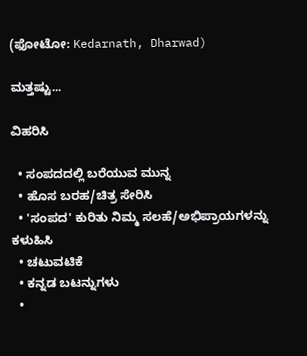(ಫೋಟೋ: Kedarnath, Dharwad)

ಮತ್ತಷ್ಟು...

ವಿಹರಿಸಿ

  • ಸಂಪದದಲ್ಲಿ ಬರೆಯುವ ಮುನ್ನ
  • ಹೊಸ ಬರಹ/ಚಿತ್ರ ಸೇರಿಸಿ
  • 'ಸಂಪದ' ಕುರಿತು ನಿಮ್ಮ ಸಲಹೆ/ಅಭಿಪ್ರಾಯಗಳನ್ನು ಕಳುಹಿಸಿ
  • ಚಟುವಟಿಕೆ
  • ಕನ್ನಡ ಬಟನ್ನುಗಳು
  •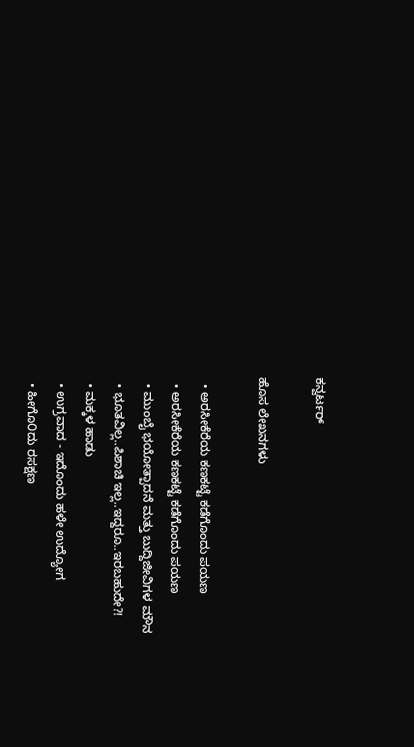ಕನ್ವರ್ಟರ್

ಹೊಸ ಲೇಖನಗಳು

  • ಅರಸೀಕೆರೆಯ ಕಣಕಟ್ಟೆ ಕಡೆಗೊಂದು ಪಯಣ
  • ಅರಸೀಕೆರೆಯ ಕಣಕಟ್ಟೆ ಕಡೆಗೊಂದು ಪಯಣ
  • ಮುಂಬೈ ಭಯೋತ್ಪಾದನೆ ಮತ್ತು ಬುದ್ದಿಜೀವಿಗಳ ಮೌನ
  • ಭೂತವಿಲ್ಲ..ಪಿಶಾಚಿ ಇಲ್ಲ..ಇದ್ದರೂ..ಇರಬಹುದೇ?!
  • ಮಕ್ಕಳ ಹಾಡು
  • ಉಗ್ರವಾದ - ಇದೊಂದು ಹಳೇ ಉದ್ಯೋಗ
  • ಹೀಗೊ೦ದು ರಸಕ್ಷಣ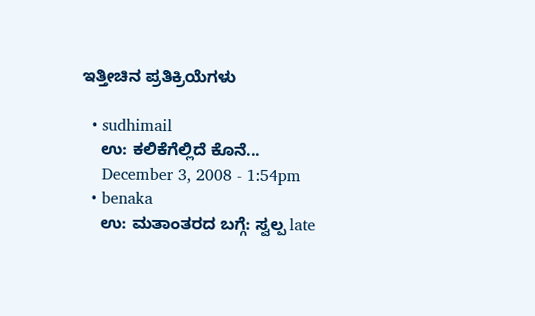ಇತ್ತೀಚಿನ ಪ್ರತಿಕ್ರಿಯೆಗಳು

  • sudhimail
    ಉ: ಕಲಿಕೆಗೆಲ್ಲಿದೆ ಕೊನೆ...
    December 3, 2008 - 1:54pm
  • benaka
    ಉ: ಮತಾಂತರದ ಬಗ್ಗೆ: ಸ್ವಲ್ಪ late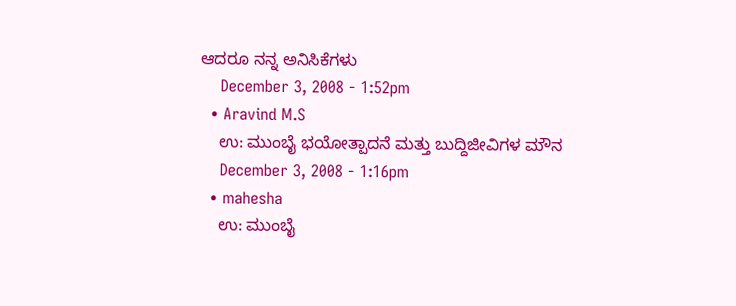ಆದರೂ ನನ್ನ ಅನಿಸಿಕೆಗಳು
    December 3, 2008 - 1:52pm
  • Aravind M.S
    ಉ: ಮುಂಬೈ ಭಯೋತ್ಪಾದನೆ ಮತ್ತು ಬುದ್ದಿಜೀವಿಗಳ ಮೌನ
    December 3, 2008 - 1:16pm
  • mahesha
    ಉ: ಮುಂಬೈ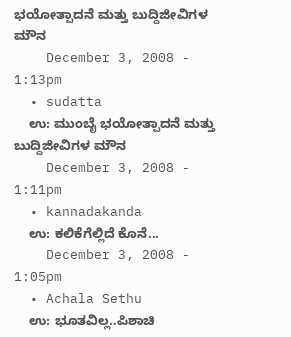ಭಯೋತ್ಪಾದನೆ ಮತ್ತು ಬುದ್ದಿಜೀವಿಗಳ ಮೌನ
    December 3, 2008 - 1:13pm
  • sudatta
    ಉ: ಮುಂಬೈ ಭಯೋತ್ಪಾದನೆ ಮತ್ತು ಬುದ್ದಿಜೀವಿಗಳ ಮೌನ
    December 3, 2008 - 1:11pm
  • kannadakanda
    ಉ: ಕಲಿಕೆಗೆಲ್ಲಿದೆ ಕೊನೆ...
    December 3, 2008 - 1:05pm
  • Achala Sethu
    ಉ: ಭೂತವಿಲ್ಲ..ಪಿಶಾಚಿ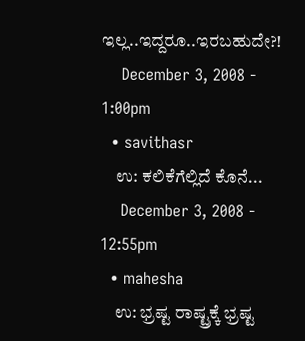ಇಲ್ಲ..ಇದ್ದರೂ..ಇರಬಹುದೇ?!
    December 3, 2008 - 1:00pm
  • savithasr
    ಉ: ಕಲಿಕೆಗೆಲ್ಲಿದೆ ಕೊನೆ...
    December 3, 2008 - 12:55pm
  • mahesha
    ಉ: ಭ್ರಷ್ಟ ರಾಷ್ಟ್ರಕ್ಕೆ ಭ್ರಷ್ಟ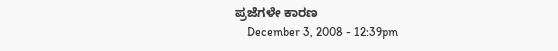ಪ್ರಜೆಗಳೇ ಕಾರಣ
    December 3, 2008 - 12:39pm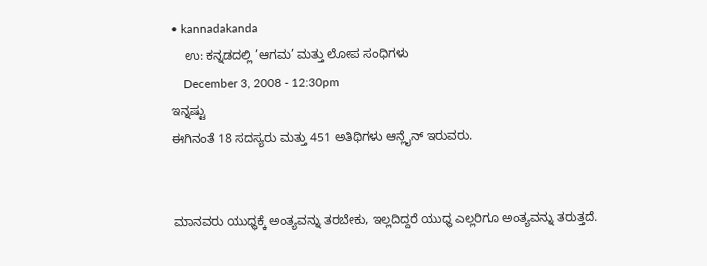• kannadakanda
    ಉ: ಕನ್ನಡದಲ್ಲಿ ’ಆಗಮ’ ಮತ್ತು ಲೋಪ ಸಂಧಿಗಳು
    December 3, 2008 - 12:30pm
ಇನ್ನಷ್ಟು
ಈಗಿನಂತೆ 18 ಸದಸ್ಯರು ಮತ್ತು 451 ಅತಿಥಿಗಳು ಆನ್ಲೈನ್ ಇರುವರು.


ಮಾನವರು ಯುಧ್ಧಕ್ಕೆ ಅಂತ್ಯವನ್ನು ತರಬೇಕು, ಇಲ್ಲದಿದ್ದರೆ ಯುಧ್ಧ ಎಲ್ಲರಿಗೂ ಅಂತ್ಯವನ್ನು ತರುತ್ತದೆ.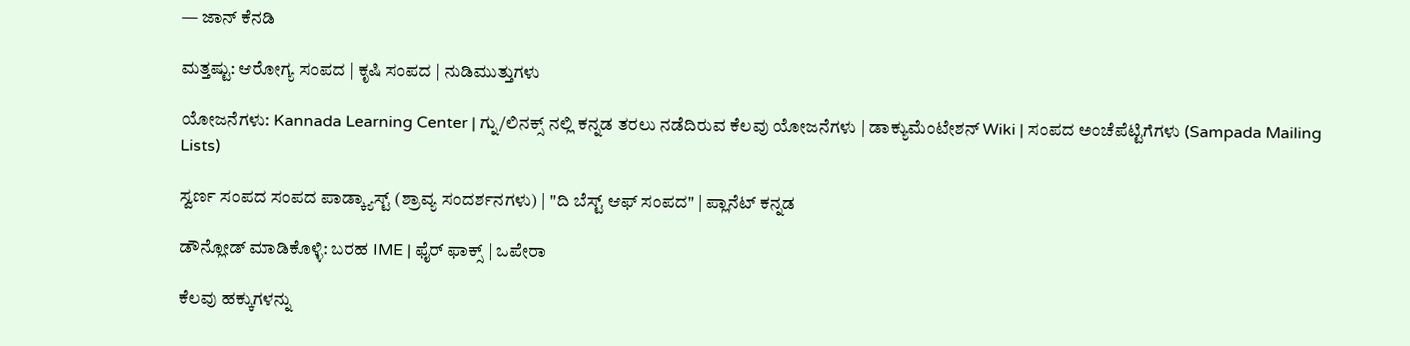— ಜಾನ್ ಕೆನಡಿ

ಮತ್ತಷ್ಟು: ಆರೋಗ್ಯ ಸಂಪದ | ಕೃಷಿ ಸಂಪದ | ನುಡಿಮುತ್ತುಗಳು

ಯೋಜನೆಗಳು: Kannada Learning Center | ಗ್ನು/ಲಿನಕ್ಸ್ ನಲ್ಲಿ ಕನ್ನಡ ತರಲು ನಡೆದಿರುವ ಕೆಲವು ಯೋಜನೆಗಳು | ಡಾಕ್ಯುಮೆಂಟೇಶನ್ Wiki | ಸಂಪದ ಅಂಚೆಪೆಟ್ಟಿಗೆಗಳು (Sampada Mailing Lists)

ಸ್ವರ್ಣ ಸಂಪದ ಸಂಪದ ಪಾಡ್ಕ್ಯಾಸ್ಟ್ (ಶ್ರಾವ್ಯ ಸಂದರ್ಶನಗಳು) | "ದಿ ಬೆಸ್ಟ್ ಆಫ್ ಸಂಪದ" | ಪ್ಲಾನೆಟ್ ಕನ್ನಡ

ಡೌನ್ಲೋಡ್ ಮಾಡಿಕೊಳ್ಳಿ: ಬರಹ IME | ಫೈರ್ ಫಾಕ್ಸ್ | ಒಪೇರಾ

ಕೆಲವು ಹಕ್ಕುಗಳನ್ನು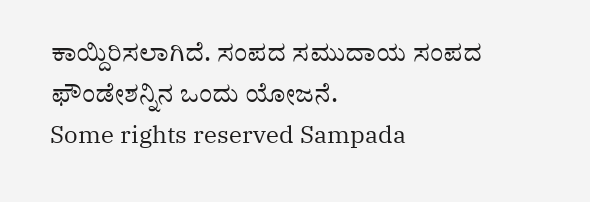ಕಾಯ್ದಿರಿಸಲಾಗಿದೆ. ಸಂಪದ ಸಮುದಾಯ ಸಂಪದ ಫೌಂಡೇಶನ್ನಿನ ಒಂದು ಯೋಜನೆ.
Some rights reserved Sampada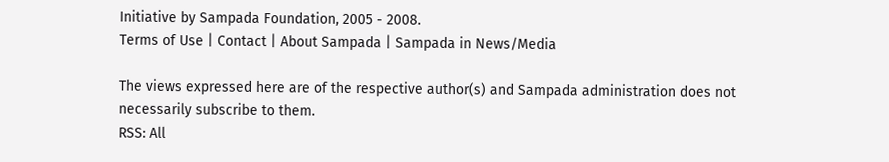Initiative by Sampada Foundation, 2005 - 2008.
Terms of Use | Contact | About Sampada | Sampada in News/Media

The views expressed here are of the respective author(s) and Sampada administration does not necessarily subscribe to them.
RSS: All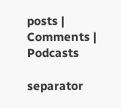posts | Comments | Podcasts

separator